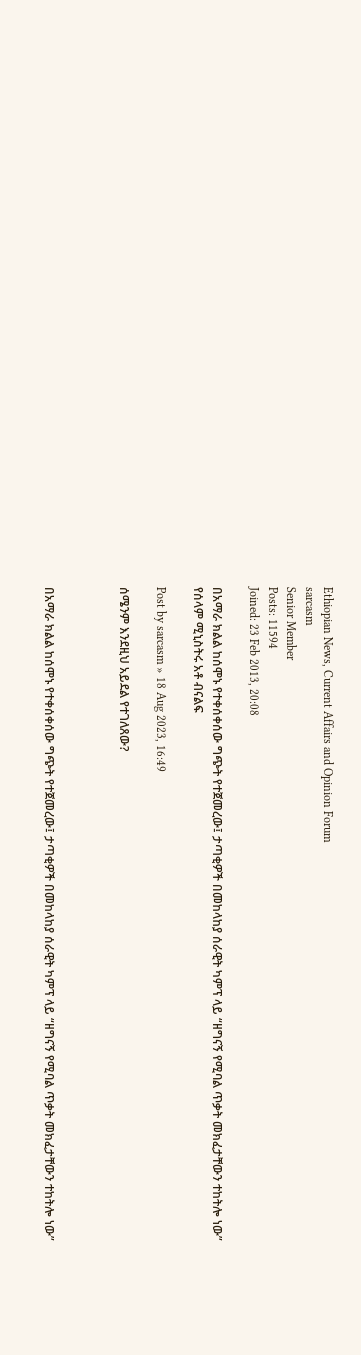Ethiopian News, Current Affairs and Opinion Forum
sarcasm
Senior Member
Posts: 11594
Joined: 23 Feb 2013, 20:08

በአማራ ክልል ከሰሞኑ የተቀሰቀሰው ግጭት የተጀመረው፤ ታጣቂዎች በመከላከያ ሰራዊት ካምፕ ላይ “ዘግናኝ የሚባል ጥቃት መክፈታቸውን ተከትሎ ነው” የሰላም ሚኒስትሩ አቶ ብናልፍ

Post by sarcasm » 18 Aug 2023, 16:49

ሰሜንም እንደዚህ አይደል የተገለጸው?



በአማራ ክልል ከሰሞኑ የተቀሰቀሰው ግጭት የተጀመረው፤ ታጣቂዎች በመከላከያ ሰራዊት ካምፕ ላይ “ዘግናኝ የሚባል ጥቃት መክፈታቸውን ተከትሎ ነው”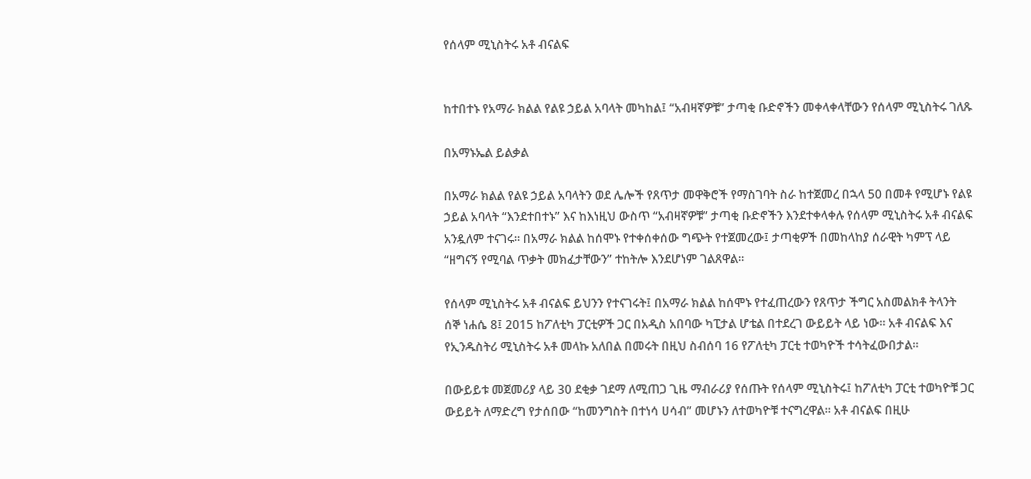የሰላም ሚኒስትሩ አቶ ብናልፍ


ከተበተኑ የአማራ ክልል የልዩ ኃይል አባላት መካከል፤ “አብዛኛዎቹ” ታጣቂ ቡድኖችን መቀላቀላቸውን የሰላም ሚኒስትሩ ገለጹ

በአማኑኤል ይልቃል

በአማራ ክልል የልዩ ኃይል አባላትን ወደ ሌሎች የጸጥታ መዋቅሮች የማስገባት ስራ ከተጀመረ በኋላ 50 በመቶ የሚሆኑ የልዩ ኃይል አባላት “እንደተበተኑ” እና ከእነዚህ ውስጥ “አብዛኛዎቹ” ታጣቂ ቡድኖችን እንደተቀላቀሉ የሰላም ሚኒስትሩ አቶ ብናልፍ አንዷለም ተናገሩ። በአማራ ክልል ከሰሞኑ የተቀሰቀሰው ግጭት የተጀመረው፤ ታጣቂዎች በመከላከያ ሰራዊት ካምፕ ላይ “ዘግናኝ የሚባል ጥቃት መክፈታቸውን” ተከትሎ እንደሆነም ገልጸዋል።

የሰላም ሚኒስትሩ አቶ ብናልፍ ይህንን የተናገሩት፤ በአማራ ክልል ከሰሞኑ የተፈጠረውን የጸጥታ ችግር አስመልክቶ ትላንት ሰኞ ነሐሴ 8፤ 2015 ከፖለቲካ ፓርቲዎች ጋር በአዲስ አበባው ካፒታል ሆቴል በተደረገ ውይይት ላይ ነው። አቶ ብናልፍ እና የኢንዱስትሪ ሚኒስትሩ አቶ መላኩ አለበል በመሩት በዚህ ስብሰባ 16 የፖለቲካ ፓርቲ ተወካዮች ተሳትፈውበታል።

በውይይቱ መጀመሪያ ላይ 30 ደቂቃ ገደማ ለሚጠጋ ጊዜ ማብራሪያ የሰጡት የሰላም ሚኒስትሩ፤ ከፖለቲካ ፓርቲ ተወካዮቹ ጋር ውይይት ለማድረግ የታሰበው “ከመንግስት በተነሳ ሀሳብ” መሆኑን ለተወካዮቹ ተናግረዋል። አቶ ብናልፍ በዚሁ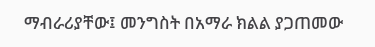ማብራሪያቸው፤ መንግስት በአማራ ክልል ያጋጠመው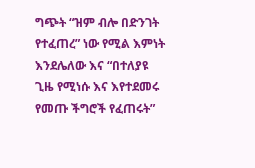ግጭት “ዝም ብሎ በድንገት የተፈጠረ” ነው የሚል እምነት እንደሌለው እና “በተለያዩ ጊዜ የሚነሱ እና እየተደመሩ የመጡ ችግሮች የፈጠሩት”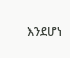እንደሆነ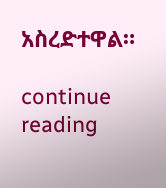አስረድተዋል።

continue reading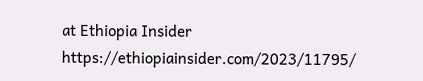at Ethiopia Insider https://ethiopiainsider.com/2023/11795/